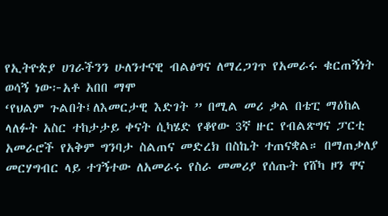የኢትዮጵያ ሀገራችንን ሁለንተናዊ ብልፅግና ለማረጋገጥ የአመራሩ ቁርጠኝነት ወሳኝ ነው፦አቶ አበበ ማሞ
‘የህልም ጉልበት፤ለእመርታዊ እድገት ” በሚል መሪ ቃል በቴፒ ማዕከል ላለፉት አስር ተከታታይ ቀናት ሲካሄድ የቆየው 3ኛ ዙር የብልጽግና ፓርቲ አመራሮች የአቅም ግንባታ ስልጠና መድረክ በስኬት ተጠናቋል። በማጠቃለያ መርሃግብር ላይ ተገኝተው ለአመራሩ የስራ መመሪያ የሰጡት የሸካ ዞን ዋና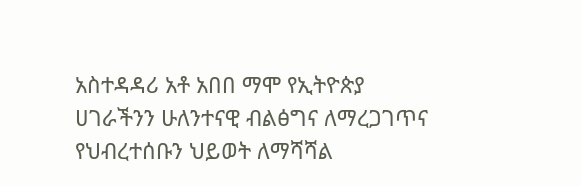አስተዳዳሪ አቶ አበበ ማሞ የኢትዮጵያ ሀገራችንን ሁለንተናዊ ብልፅግና ለማረጋገጥና የህብረተሰቡን ህይወት ለማሻሻል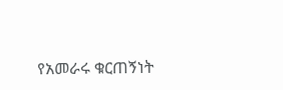የአመራሩ ቁርጠኝነት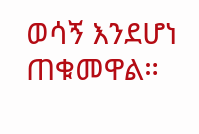ወሳኝ እንደሆነ ጠቁመዋል።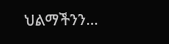ህልማችንን…